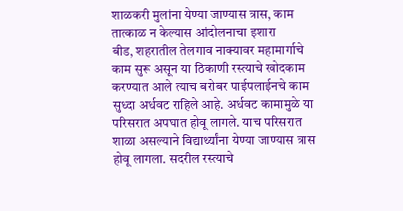शाळकरी मुलांना येण्या जाण्यास त्रास, काम तात्काळ न केल्यास आंदोलनाचा इशारा
बीड, शहरातील तेलगाव नाक्यावर महामार्गाचे काम सुरू असून या ठिकाणी रस्त्याचे खोदकाम करण्यात आले त्याच बरोबर पाईपलाईनचे काम सुध्दा अर्धवट राहिले आहे. अर्धवट कामामुळे या परिसरात अपघात होवू लागले. याच परिसरात शाळा असल्याने विद्यार्थ्यांना येण्या जाण्यास त्रास होवू लागला. सदरील रस्त्याचे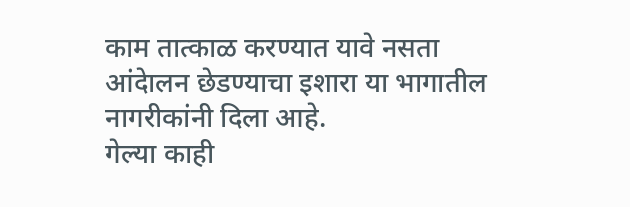काम तात्काळ करण्यात यावे नसता आंदेालन छेडण्याचा इशारा या भागातील नागरीकांनी दिला आहे.
गेल्या काही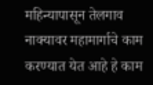महिन्यापासून तेलगाव नाक्यावर महामार्गाचे काम करण्यात येत आहे हे काम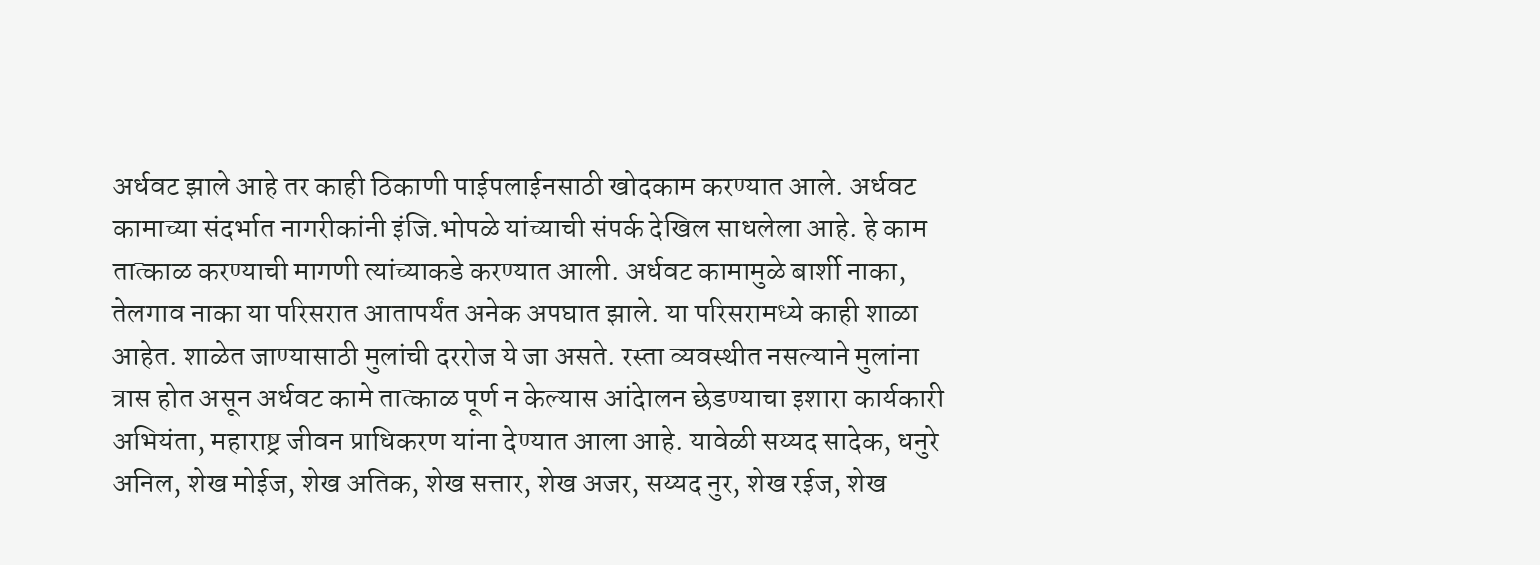अर्धवट झाले आहे तर काही ठिकाणी पाईपलाईनसाठी खोदकाम करण्यात आले. अर्धवट कामाच्या संदर्भात नागरीकांनी इंजि.भोपळे यांच्याची संपर्क देखिल साधलेला आहे. हे काम तात्काळ करण्याची मागणी त्यांच्याकडे करण्यात आली. अर्धवट कामामुळे बार्शी नाका, तेलगाव नाका या परिसरात आतापर्यंत अनेक अपघात झाले. या परिसरामध्ये काही शाळा आहेत. शाळेत जाण्यासाठी मुलांची दररोज ये जा असते. रस्ता व्यवस्थीत नसल्याने मुलांना त्रास होत असून अर्धवट कामे तात्काळ पूर्ण न केल्यास आंदेालन छेडण्याचा इशारा कार्यकारी अभियंता, महाराष्ट्र जीवन प्राधिकरण यांना देण्यात आला आहे. यावेळी सय्यद सादेक, धनुरे अनिल, शेख मोईज, शेख अतिक, शेख सत्तार, शेख अजर, सय्यद नुर, शेख रईज, शेख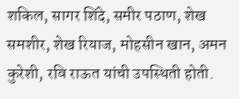शकिल, सागर शिंदे, समीर पठाण, शेख समशीर, शेख रियाज, मोहसीन खान, अमन कुरेशी, रवि राऊत यांची उपस्थिती होती.